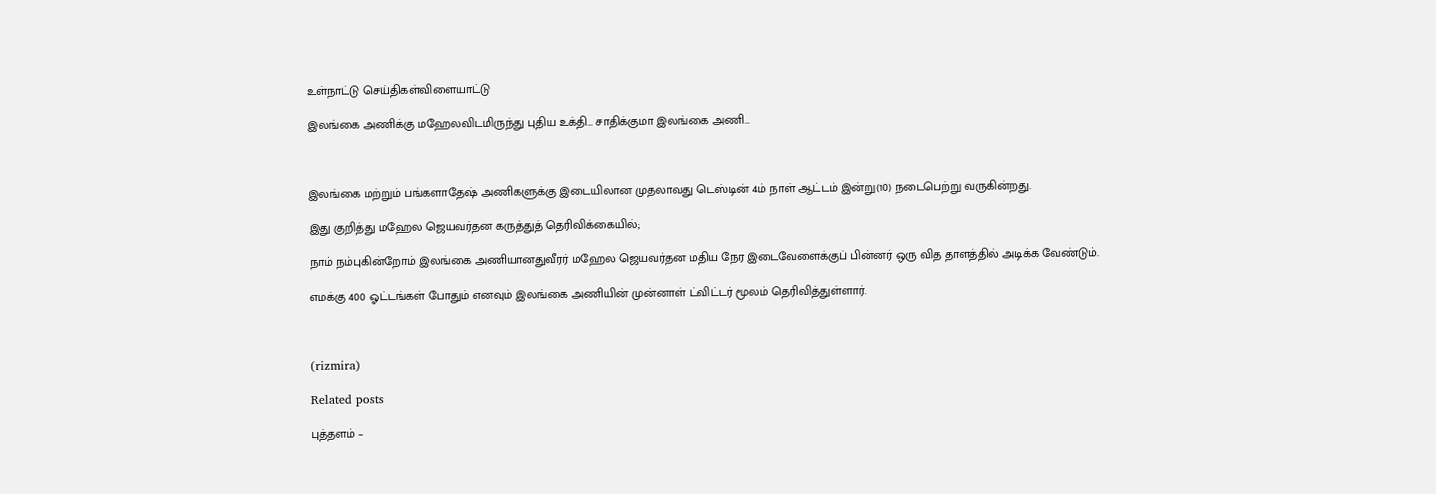உள்நாட்டு செய்திகள்விளையாட்டு

இலங்கை அணிக்கு மஹேலவிடமிருந்து புதிய உக்தி… சாதிக்குமா இலங்கை அணி…



இலங்கை மற்றும் பங்களாதேஷ் அணிகளுக்கு இடையிலான முதலாவது டெஸ்டின் 4ம் நாள் ஆட்டம் இன்று(10) நடைபெற்று வருகின்றது.

இது குறித்து மஹேல ஜெயவர்தன கருத்துத் தெரிவிக்கையில்;

நாம் நம்புகின்றோம் இலங்கை அணியானதுவீரர் மஹேல ஜெயவர்தன மதிய நேர இடைவேளைக்குப் பின்னர் ஒரு வித தாளத்தில் அடிக்க வேண்டும்.

எமக்கு 400 ஓட்டங்கள் போதும் எனவும் இலங்கை அணியின் முன்னாள் ட்விட்டர் மூலம் தெரிவித்துள்ளார்.



(rizmira)

Related posts

புத்தளம் –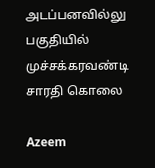அடப்பனவில்லு பகுதியில் முச்சக்கரவண்டி சாரதி கொலை

Azeem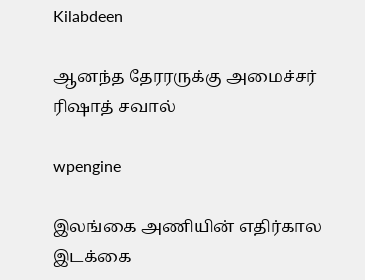Kilabdeen

ஆனந்த தேரரருக்கு அமைச்சர் ரிஷாத் சவால்

wpengine

இலங்கை அணியின் எதிர்கால இடக்கை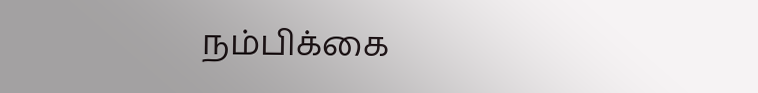நம்பிக்கை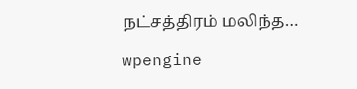நட்சத்திரம் மலிந்த…

wpengine